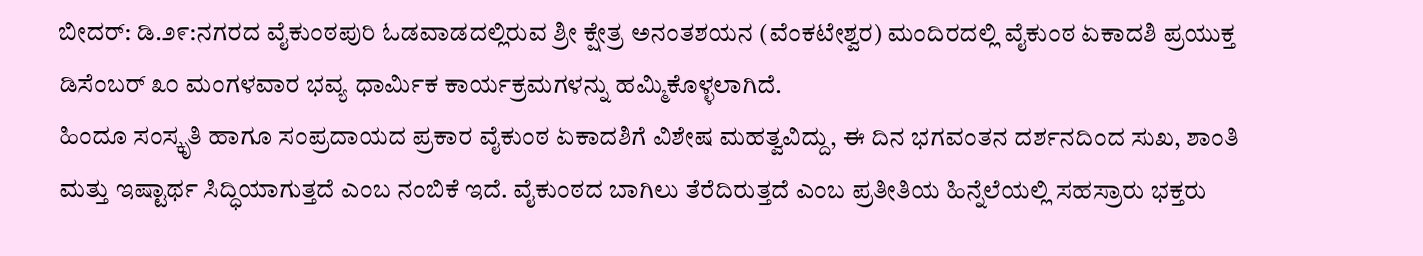ಬೀದರ್: ಡಿ.೨೯:ನಗರದ ವೈಕುಂಠಪುರಿ ಓಡವಾಡದಲ್ಲಿರುವ ಶ್ರೀ ಕ್ಷೇತ್ರ ಅನಂತಶಯನ (ವೆಂಕಟೇಶ್ವರ) ಮಂದಿರದಲ್ಲಿ ವೈಕುಂಠ ಏಕಾದಶಿ ಪ್ರಯುಕ್ತ ಡಿಸೆಂಬರ್ ೩೦ ಮಂಗಳವಾರ ಭವ್ಯ ಧಾರ್ಮಿಕ ಕಾರ್ಯಕ್ರಮಗಳನ್ನು ಹಮ್ಮಿಕೊಳ್ಳಲಾಗಿದೆ.
ಹಿಂದೂ ಸಂಸ್ಕೃತಿ ಹಾಗೂ ಸಂಪ್ರದಾಯದ ಪ್ರಕಾರ ವೈಕುಂಠ ಏಕಾದಶಿಗೆ ವಿಶೇಷ ಮಹತ್ವವಿದ್ದು, ಈ ದಿನ ಭಗವಂತನ ದರ್ಶನದಿಂದ ಸುಖ, ಶಾಂತಿ ಮತ್ತು ಇಷ್ಟಾರ್ಥ ಸಿದ್ಧಿಯಾಗುತ್ತದೆ ಎಂಬ ನಂಬಿಕೆ ಇದೆ. ವೈಕುಂಠದ ಬಾಗಿಲು ತೆರೆದಿರುತ್ತದೆ ಎಂಬ ಪ್ರತೀತಿಯ ಹಿನ್ನೆಲೆಯಲ್ಲಿ ಸಹಸ್ರಾರು ಭಕ್ತರು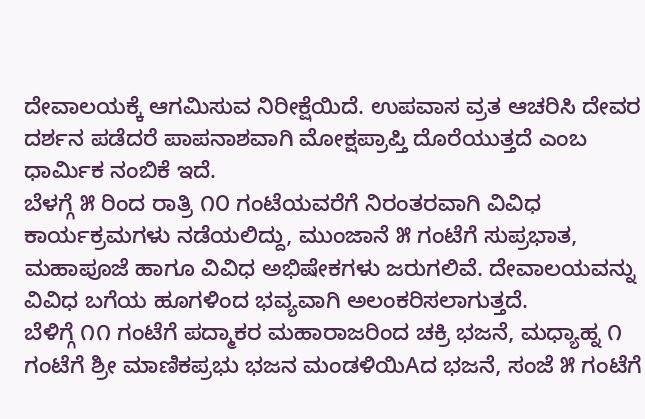ದೇವಾಲಯಕ್ಕೆ ಆಗಮಿಸುವ ನಿರೀಕ್ಷೆಯಿದೆ. ಉಪವಾಸ ವ್ರತ ಆಚರಿಸಿ ದೇವರ ದರ್ಶನ ಪಡೆದರೆ ಪಾಪನಾಶವಾಗಿ ಮೋಕ್ಷಪ್ರಾಪ್ತಿ ದೊರೆಯುತ್ತದೆ ಎಂಬ ಧಾರ್ಮಿಕ ನಂಬಿಕೆ ಇದೆ.
ಬೆಳಗ್ಗೆ ೫ ರಿಂದ ರಾತ್ರಿ ೧೦ ಗಂಟೆಯವರೆಗೆ ನಿರಂತರವಾಗಿ ವಿವಿಧ ಕಾರ್ಯಕ್ರಮಗಳು ನಡೆಯಲಿದ್ದು, ಮುಂಜಾನೆ ೫ ಗಂಟೆಗೆ ಸುಪ್ರಭಾತ, ಮಹಾಪೂಜೆ ಹಾಗೂ ವಿವಿಧ ಅಭಿಷೇಕಗಳು ಜರುಗಲಿವೆ. ದೇವಾಲಯವನ್ನು ವಿವಿಧ ಬಗೆಯ ಹೂಗಳಿಂದ ಭವ್ಯವಾಗಿ ಅಲಂಕರಿಸಲಾಗುತ್ತದೆ.
ಬೆಳಿಗ್ಗೆ ೧೧ ಗಂಟೆಗೆ ಪದ್ಮಾಕರ ಮಹಾರಾಜರಿಂದ ಚಕ್ರಿ ಭಜನೆ, ಮಧ್ಯಾಹ್ನ ೧ ಗಂಟೆಗೆ ಶ್ರೀ ಮಾಣಿಕಪ್ರಭು ಭಜನ ಮಂಡಳಿಯಿAದ ಭಜನೆ, ಸಂಜೆ ೫ ಗಂಟೆಗೆ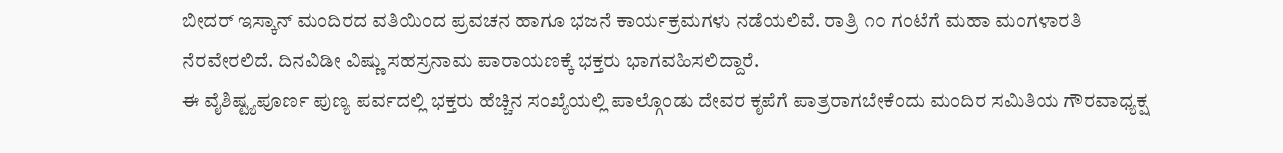ಬೀದರ್ ಇಸ್ಕಾನ್ ಮಂದಿರದ ವತಿಯಿಂದ ಪ್ರವಚನ ಹಾಗೂ ಭಜನೆ ಕಾರ್ಯಕ್ರಮಗಳು ನಡೆಯಲಿವೆ. ರಾತ್ರಿ ೧೦ ಗಂಟೆಗೆ ಮಹಾ ಮಂಗಳಾರತಿ ನೆರವೇರಲಿದೆ. ದಿನವಿಡೀ ವಿಷ್ಣು ಸಹಸ್ರನಾಮ ಪಾರಾಯಣಕ್ಕೆ ಭಕ್ತರು ಭಾಗವಹಿಸಲಿದ್ದಾರೆ.
ಈ ವೈಶಿಷ್ಟ್ಯಪೂರ್ಣ ಪುಣ್ಯ ಪರ್ವದಲ್ಲಿ ಭಕ್ತರು ಹೆಚ್ಚಿನ ಸಂಖ್ಯೆಯಲ್ಲಿ ಪಾಲ್ಗೊಂಡು ದೇವರ ಕೃಪೆಗೆ ಪಾತ್ರರಾಗಬೇಕೆಂದು ಮಂದಿರ ಸಮಿತಿಯ ಗೌರವಾಧ್ಯಕ್ಷ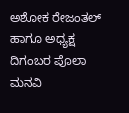ಅಶೋಕ ರೇಜಂತಲ್ ಹಾಗೂ ಅಧ್ಯಕ್ಷ ದಿಗಂಬರ ಪೊಲಾ ಮನವಿ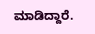ಮಾಡಿದ್ದಾರೆ.